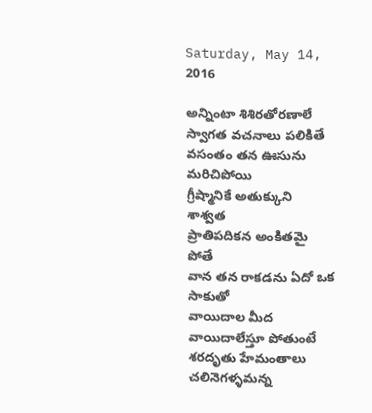Saturday, May 14, 2016

అన్నింటా శిశిరతోరణాలే
స్వాగత వచనాలు పలికితే
వసంతం తన ఊసును మరిచిపోయి
గ్రీష్మానికే అతుక్కుని  శాశ్వత
ప్రాతిపదికన అంకితమై పోతే
వాన తన రాకడను ఏదో ఒక సాకుతో
వాయిదాల మీద వాయిదాలేస్తూ పోతుంటే
శరదృతు హేమంతాలు చలినెగళ్ళమన్న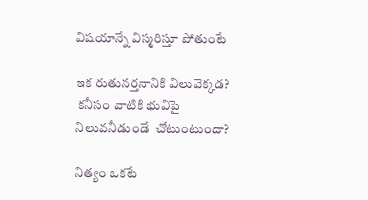విషయాన్నే విస్మరిస్తూ పోతుంటే

ఇక రుతునర్తనానికి విలువెక్కడ?
 కనీసం వాటికి భువిపై
నిలువనీడుండే  చోటుంటుందా?

నిత్యం ఒకటే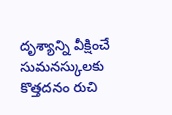దృశ్యాన్ని వీక్షించే
సుమనస్కులకు కొత్తదనం రుచి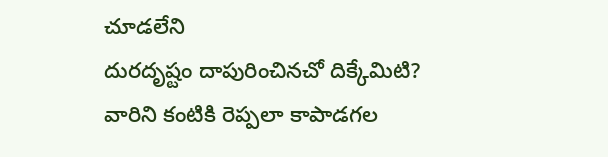చూడలేని
దురదృష్టం దాపురించినచో దిక్కేమిటి?
వారిని కంటికి రెప్పలా కాపాడగల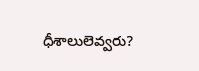ధీశాలులెవ్వరు?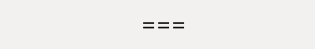===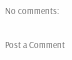No comments:

Post a Comment